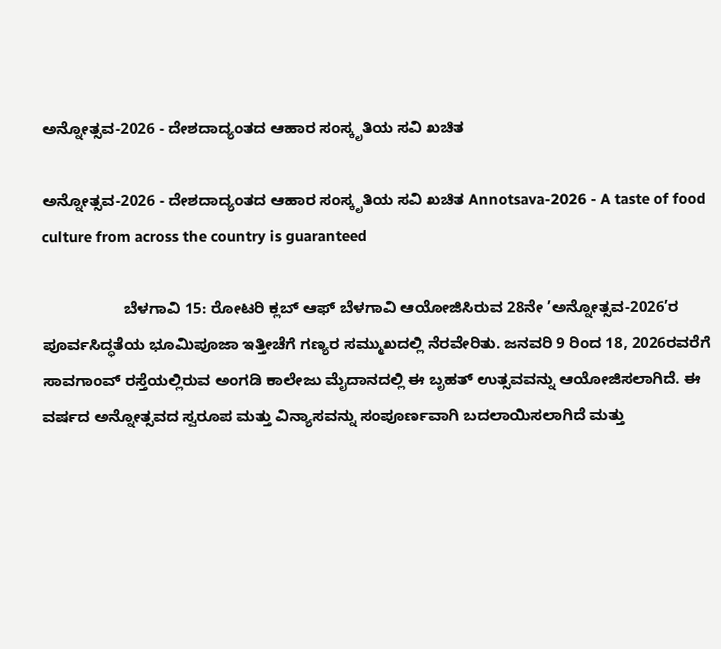ಅನ್ನೋತ್ಸವ-2026 - ದೇಶದಾದ್ಯಂತದ ಆಹಾರ ಸಂಸ್ಕೃತಿಯ ಸವಿ ಖಚಿತ

ಅನ್ನೋತ್ಸವ-2026 - ದೇಶದಾದ್ಯಂತದ ಆಹಾರ ಸಂಸ್ಕೃತಿಯ ಸವಿ ಖಚಿತ Annotsava-2026 - A taste of food culture from across the country is guaranteed

                   ಬೆಳಗಾವಿ 15: ರೋಟರಿ ಕ್ಲಬ್ ಆಫ್ ಬೆಳಗಾವಿ ಆಯೋಜಿಸಿರುವ 28ನೇ ’ಅನ್ನೋತ್ಸವ-2026’ರ ಪೂರ್ವಸಿದ್ಧತೆಯ ಭೂಮಿಪೂಜಾ ಇತ್ತೀಚೆಗೆ ಗಣ್ಯರ ಸಮ್ಮುಖದಲ್ಲಿ ನೆರವೇರಿತು. ಜನವರಿ 9 ರಿಂದ 18, 2026ರವರೆಗೆ ಸಾವಗಾಂವ್ ರಸ್ತೆಯಲ್ಲಿರುವ ಅಂಗಡಿ ಕಾಲೇಜು ಮೈದಾನದಲ್ಲಿ ಈ ಬೃಹತ್ ಉತ್ಸವವನ್ನು ಆಯೋಜಿಸಲಾಗಿದೆ. ಈ ವರ್ಷದ ಅನ್ನೋತ್ಸವದ ಸ್ವರೂಪ ಮತ್ತು ವಿನ್ಯಾಸವನ್ನು ಸಂಪೂರ್ಣವಾಗಿ ಬದಲಾಯಿಸಲಾಗಿದೆ ಮತ್ತು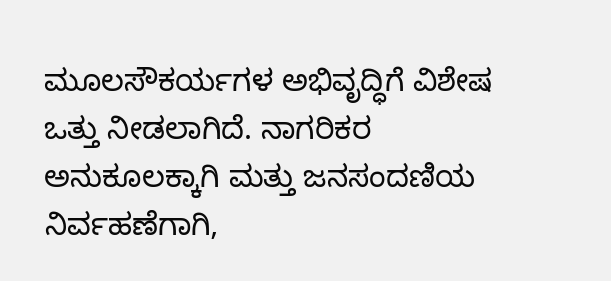ಮೂಲಸೌಕರ್ಯಗಳ ಅಭಿವೃದ್ಧಿಗೆ ವಿಶೇಷ ಒತ್ತು ನೀಡಲಾಗಿದೆ. ನಾಗರಿಕರ ಅನುಕೂಲಕ್ಕಾಗಿ ಮತ್ತು ಜನಸಂದಣಿಯ ನಿರ್ವಹಣೆಗಾಗಿ,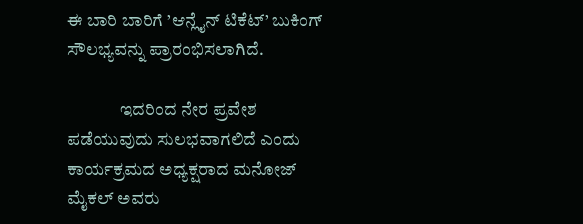ಈ ಬಾರಿ ಬಾರಿಗೆ ’ಆನ್ಲೈನ್ ಟಿಕೆಟ್‌’ ಬುಕಿಂಗ್ ಸೌಲಭ್ಯವನ್ನು ಪ್ರಾರಂಭಿಸಲಾಗಿದೆ.

               ಇದರಿಂದ ನೇರ ಪ್ರವೇಶ ಪಡೆಯುವುದು ಸುಲಭವಾಗಲಿದೆ ಎಂದು ಕಾರ್ಯಕ್ರಮದ ಅಧ್ಯಕ್ಷರಾದ ಮನೋಜ್ ಮೈಕಲ್ ಅವರು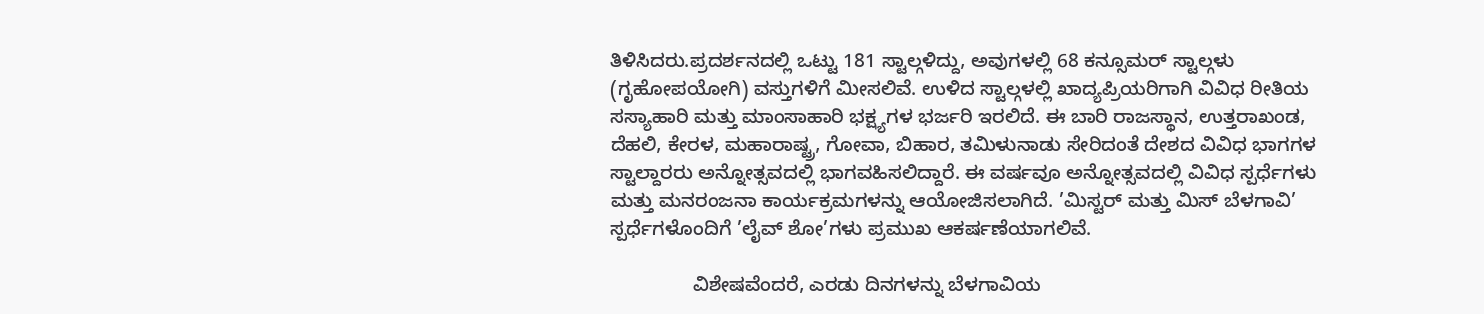ತಿಳಿಸಿದರು.ಪ್ರದರ್ಶನದಲ್ಲಿ ಒಟ್ಟು 181 ಸ್ಟಾಲ್ಗಳಿದ್ದು, ಅವುಗಳಲ್ಲಿ 68 ಕನ್ಸೂಮರ್ ಸ್ಟಾಲ್ಗಳು (ಗೃಹೋಪಯೋಗಿ) ವಸ್ತುಗಳಿಗೆ ಮೀಸಲಿವೆ. ಉಳಿದ ಸ್ಟಾಲ್ಗಳಲ್ಲಿ ಖಾದ್ಯಪ್ರಿಯರಿಗಾಗಿ ವಿವಿಧ ರೀತಿಯ ಸಸ್ಯಾಹಾರಿ ಮತ್ತು ಮಾಂಸಾಹಾರಿ ಭಕ್ಷ್ಯಗಳ ಭರ್ಜರಿ ಇರಲಿದೆ. ಈ ಬಾರಿ ರಾಜಸ್ಥಾನ, ಉತ್ತರಾಖಂಡ, ದೆಹಲಿ, ಕೇರಳ, ಮಹಾರಾಷ್ಟ್ರ, ಗೋವಾ, ಬಿಹಾರ, ತಮಿಳುನಾಡು ಸೇರಿದಂತೆ ದೇಶದ ವಿವಿಧ ಭಾಗಗಳ ಸ್ಟಾಲ್ದಾರರು ಅನ್ನೋತ್ಸವದಲ್ಲಿ ಭಾಗವಹಿಸಲಿದ್ದಾರೆ. ಈ ವರ್ಷವೂ ಅನ್ನೋತ್ಸವದಲ್ಲಿ ವಿವಿಧ ಸ್ಪರ್ಧೆಗಳು ಮತ್ತು ಮನರಂಜನಾ ಕಾರ್ಯಕ್ರಮಗಳನ್ನು ಆಯೋಜಿಸಲಾಗಿದೆ. ’ಮಿಸ್ಟರ್ ಮತ್ತು ಮಿಸ್ ಬೆಳಗಾವಿ’ ಸ್ಪರ್ಧೆಗಳೊಂದಿಗೆ ’ಲೈವ್ ಶೋ’ಗಳು ಪ್ರಮುಖ ಆಕರ್ಷಣೆಯಾಗಲಿವೆ.

               ವಿಶೇಷವೆಂದರೆ, ಎರಡು ದಿನಗಳನ್ನು ಬೆಳಗಾವಿಯ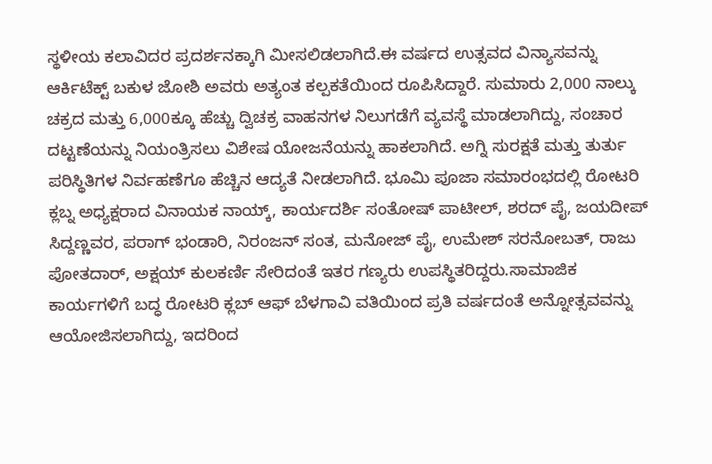ಸ್ಥಳೀಯ ಕಲಾವಿದರ ಪ್ರದರ್ಶನಕ್ಕಾಗಿ ಮೀಸಲಿಡಲಾಗಿದೆ.ಈ ವರ್ಷದ ಉತ್ಸವದ ವಿನ್ಯಾಸವನ್ನು ಆರ್ಕಿಟೆಕ್ಟ್‌ ಬಕುಳ ಜೋಶಿ ಅವರು ಅತ್ಯಂತ ಕಲ್ಪಕತೆಯಿಂದ ರೂಪಿಸಿದ್ದಾರೆ. ಸುಮಾರು 2,000 ನಾಲ್ಕು ಚಕ್ರದ ಮತ್ತು 6,000ಕ್ಕೂ ಹೆಚ್ಚು ದ್ವಿಚಕ್ರ ವಾಹನಗಳ ನಿಲುಗಡೆಗೆ ವ್ಯವಸ್ಥೆ ಮಾಡಲಾಗಿದ್ದು, ಸಂಚಾರ ದಟ್ಟಣೆಯನ್ನು ನಿಯಂತ್ರಿಸಲು ವಿಶೇಷ ಯೋಜನೆಯನ್ನು ಹಾಕಲಾಗಿದೆ. ಅಗ್ನಿ ಸುರಕ್ಷತೆ ಮತ್ತು ತುರ್ತು ಪರಿಸ್ಥಿತಿಗಳ ನಿರ್ವಹಣೆಗೂ ಹೆಚ್ಚಿನ ಆದ್ಯತೆ ನೀಡಲಾಗಿದೆ. ಭೂಮಿ ಪೂಜಾ ಸಮಾರಂಭದಲ್ಲಿ ರೋಟರಿ ಕ್ಲಬ್ನ ಅಧ್ಯಕ್ಷರಾದ ವಿನಾಯಕ ನಾಯ್ಕ್‌, ಕಾರ್ಯದರ್ಶಿ ಸಂತೋಷ್ ಪಾಟೀಲ್, ಶರದ್ ಪೈ, ಜಯದೀಪ್ ಸಿದ್ದಣ್ಣವರ, ಪರಾಗ್ ಭಂಡಾರಿ, ನಿರಂಜನ್ ಸಂತ, ಮನೋಜ್ ಪೈ, ಉಮೇಶ್ ಸರನೋಬತ್, ರಾಜು ಪೋತದಾರ್, ಅಕ್ಷಯ್ ಕುಲಕರ್ಣಿ ಸೇರಿದಂತೆ ಇತರ ಗಣ್ಯರು ಉಪಸ್ಥಿತರಿದ್ದರು.ಸಾಮಾಜಿಕ ಕಾರ್ಯಗಳಿಗೆ ಬದ್ಧ ರೋಟರಿ ಕ್ಲಬ್ ಆಫ್ ಬೆಳಗಾವಿ ವತಿಯಿಂದ ಪ್ರತಿ ವರ್ಷದಂತೆ ಅನ್ನೋತ್ಸವವನ್ನು ಆಯೋಜಿಸಲಾಗಿದ್ದು, ಇದರಿಂದ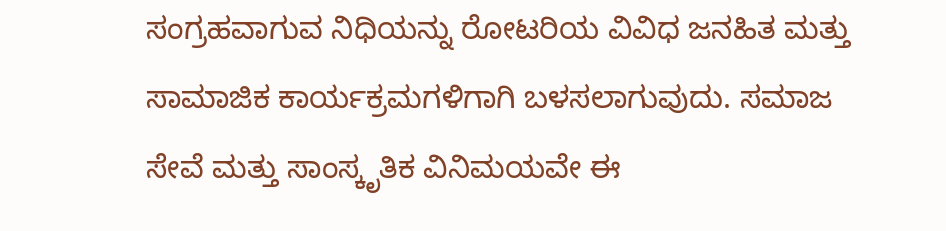ಸಂಗ್ರಹವಾಗುವ ನಿಧಿಯನ್ನು ರೋಟರಿಯ ವಿವಿಧ ಜನಹಿತ ಮತ್ತು ಸಾಮಾಜಿಕ ಕಾರ್ಯಕ್ರಮಗಳಿಗಾಗಿ ಬಳಸಲಾಗುವುದು. ಸಮಾಜ ಸೇವೆ ಮತ್ತು ಸಾಂಸ್ಕೃತಿಕ ವಿನಿಮಯವೇ ಈ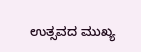ಉತ್ಸವದ ಮುಖ್ಯ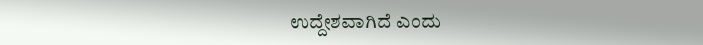ಉದ್ದೇಶವಾಗಿದೆ ಎಂದು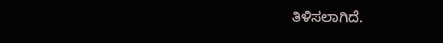ತಿಳಿಸಲಾಗಿದೆ.